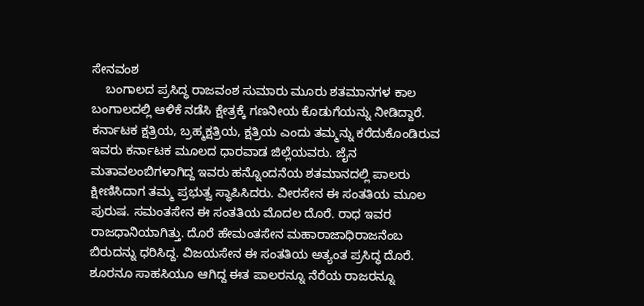ಸೇನವಂಶ
    ಬಂಗಾಲದ ಪ್ರಸಿದ್ಧ ರಾಜವಂಶ ಸುಮಾರು ಮೂರು ಶತಮಾನಗಳ ಕಾಲ ಬಂಗಾಲದಲ್ಲಿ ಆಳಿಕೆ ನಡೆಸಿ ಕ್ಷೇತ್ರಕ್ಕೆ ಗಣನೀಯ ಕೊಡುಗೆಯನ್ನು ನೀಡಿದ್ದಾರೆ. ಕರ್ನಾಟಕ ಕ್ಷತ್ರಿಯ, ಬ್ರಹ್ಮಕ್ಷತ್ರಿಯ, ಕ್ಷತ್ರಿಯ ಎಂದು ತಮ್ಮನ್ನು ಕರೆದುಕೊಂಡಿರುವ ಇವರು ಕರ್ನಾಟಕ ಮೂಲದ ಧಾರವಾಡ ಜಿಲ್ಲೆಯವರು. ಜೈನ ಮತಾವಲಂಬಿಗಳಾಗಿದ್ದ ಇವರು ಹನ್ನೊಂದನೆಯ ಶತಮಾನದಲ್ಲಿ ಪಾಲರು ಕ್ಷೀಣಿಸಿದಾಗ ತಮ್ಮ ಪ್ರಭುತ್ವ ಸ್ಥಾಪಿಸಿದರು. ವೀರಸೇನ ಈ ಸಂತತಿಯ ಮೂಲ ಪುರುಷ. ಸಮಂತಸೇನ ಈ ಸಂತತಿಯ ಮೊದಲ ದೊರೆ. ರಾಧ ಇವರ ರಾಜಧಾನಿಯಾಗಿತ್ತು. ದೊರೆ ಹೇಮಂತಸೇನ ಮಹಾರಾಜಾಧಿರಾಜನೆಂಬ ಬಿರುದನ್ನು ಧರಿಸಿದ್ದ. ವಿಜಯಸೇನ ಈ ಸಂತತಿಯ ಅತ್ಯಂತ ಪ್ರಸಿದ್ಧ ದೊರೆ. ಶೂರನೂ ಸಾಹಸಿಯೂ ಆಗಿದ್ದ ಈತ ಪಾಲರನ್ನೂ ನೆರೆಯ ರಾಜರನ್ನೂ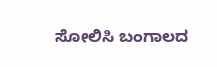ಸೋಲಿಸಿ ಬಂಗಾಲದ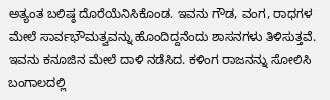ಅತ್ಯಂತ ಬಲಿಷ್ಠ ದೊರೆಯೆನಿಸಿಕೊಂಡ. ಇವನು ಗೌಡ, ವಂಗ, ರಾಧಗಳ ಮೇಲೆ ಸಾರ್ವಭೌಮತ್ವವನ್ನು ಹೊಂದಿದ್ದನೆಂದು ಶಾಸನಗಳು ತಿಳಿಸುತ್ತವೆ. ಇವನು ಕನೂಜಿನ ಮೇಲೆ ದಾಳಿ ನಡೆಸಿದ. ಕಳಿಂಗ ರಾಜನನ್ನು ಸೋಲಿಸಿ ಬಂಗಾಲದಲ್ಲಿ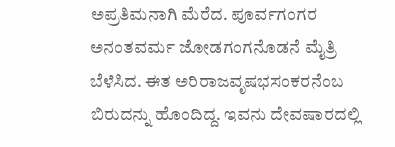ಅಪ್ರತಿಮನಾಗಿ ಮೆರೆದ. ಪೂರ್ವಗಂಗರ ಅನಂತವರ್ಮ ಜೋಡಗಂಗನೊಡನೆ ಮೈತ್ರಿ ಬೆಳೆಸಿದ. ಈತ ಅರಿರಾಜವೃಷಭಸಂಕರನೆಂಬ ಬಿರುದನ್ನು ಹೊಂದಿದ್ದ. ಇವನು ದೇವಷಾರದಲ್ಲಿ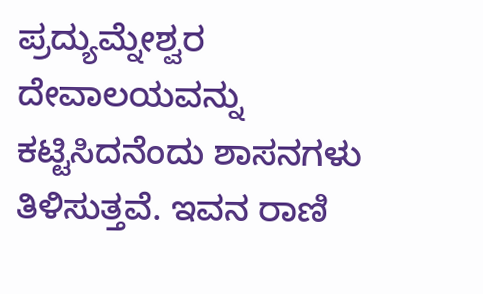ಪ್ರದ್ಯುಮ್ನೇಶ್ವರ ದೇವಾಲಯವನ್ನು ಕಟ್ಟಿಸಿದನೆಂದು ಶಾಸನಗಳು ತಿಳಿಸುತ್ತವೆ. ಇವನ ರಾಣಿ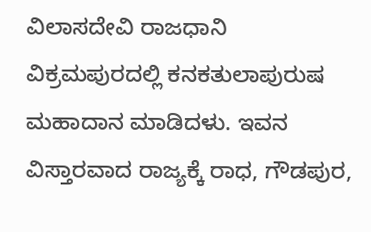ವಿಲಾಸದೇವಿ ರಾಜಧಾನಿ ವಿಕ್ರಮಪುರದಲ್ಲಿ ಕನಕತುಲಾಪುರುಷ ಮಹಾದಾನ ಮಾಡಿದಳು. ಇವನ ವಿಸ್ತಾರವಾದ ರಾಜ್ಯಕ್ಕೆ ರಾಧ, ಗೌಡಪುರ,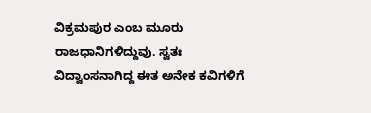ವಿಕ್ರಮಪುರ ಎಂಬ ಮೂರು ರಾಜಧಾನಿಗಳಿದ್ದುವು. ಸ್ವತಃ ವಿದ್ವಾಂಸನಾಗಿದ್ದ ಈತ ಅನೇಕ ಕವಿಗಳಿಗೆ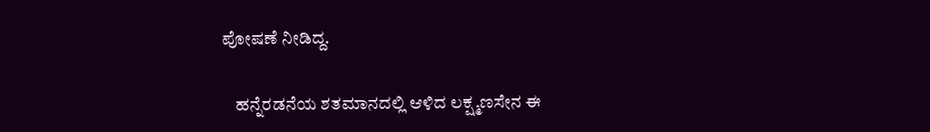ಪೋಷಣೆ ನೀಡಿದ್ದ.

    ಹನ್ನೆರಡನೆಯ ಶತಮಾನದಲ್ಲಿ ಆಳಿದ ಲಕ್ಷ್ಮಣಸೇನ ಈ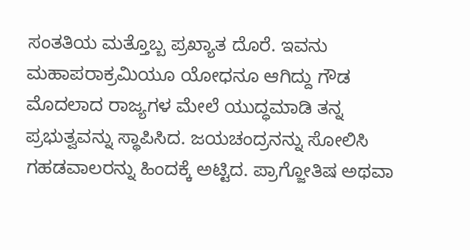ಸಂತತಿಯ ಮತ್ತೊಬ್ಬ ಪ್ರಖ್ಯಾತ ದೊರೆ. ಇವನು ಮಹಾಪರಾಕ್ರಮಿಯೂ ಯೋಧನೂ ಆಗಿದ್ದು ಗೌಡ ಮೊದಲಾದ ರಾಜ್ಯಗಳ ಮೇಲೆ ಯುದ್ಧಮಾಡಿ ತನ್ನ ಪ್ರಭುತ್ವವನ್ನು ಸ್ಥಾಪಿಸಿದ. ಜಯಚಂದ್ರನನ್ನು ಸೋಲಿಸಿ ಗಹಡವಾಲರನ್ನು ಹಿಂದಕ್ಕೆ ಅಟ್ಟಿದ. ಪ್ರಾಗ್ಜೋತಿಷ ಅಥವಾ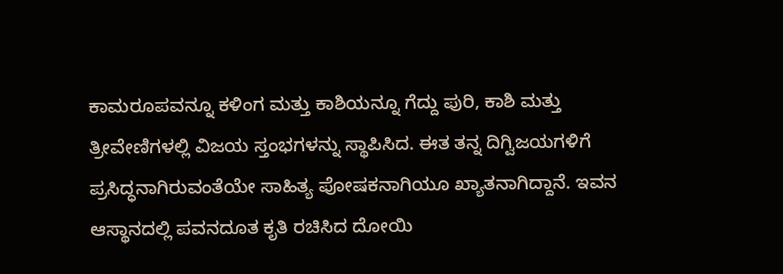ಕಾಮರೂಪವನ್ನೂ ಕಳಿಂಗ ಮತ್ತು ಕಾಶಿಯನ್ನೂ ಗೆದ್ದು ಪುರಿ, ಕಾಶಿ ಮತ್ತು ತ್ರೀವೇಣಿಗಳಲ್ಲಿ ವಿಜಯ ಸ್ತಂಭಗಳನ್ನು ಸ್ಥಾಪಿಸಿದ. ಈತ ತನ್ನ ದಿಗ್ವಿಜಯಗಳಿಗೆ ಪ್ರಸಿದ್ಧನಾಗಿರುವಂತೆಯೇ ಸಾಹಿತ್ಯ ಪೋಷಕನಾಗಿಯೂ ಖ್ಯಾತನಾಗಿದ್ದಾನೆ. ಇವನ ಆಸ್ಥಾನದಲ್ಲಿ ಪವನದೂತ ಕೃತಿ ರಚಿಸಿದ ದೋಯಿ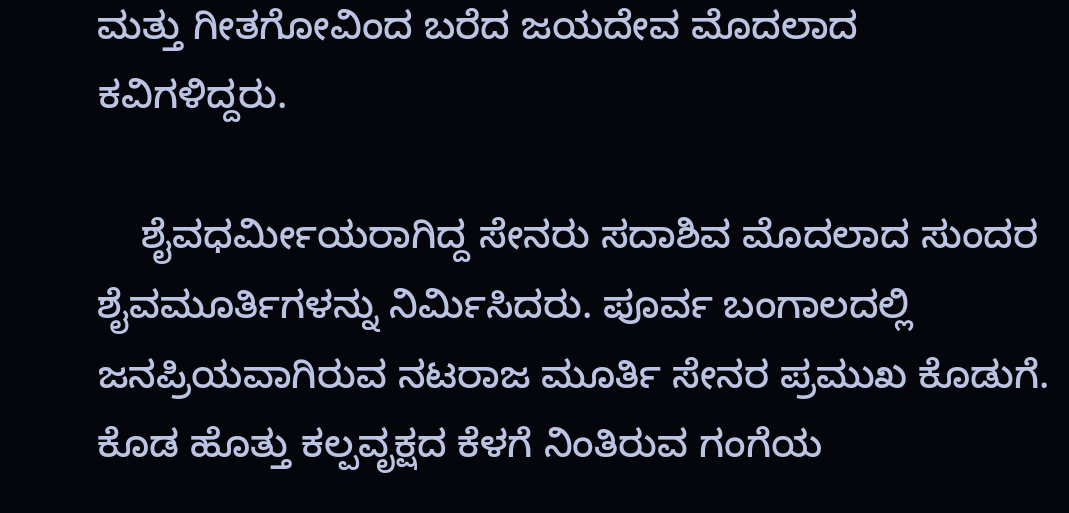ಮತ್ತು ಗೀತಗೋವಿಂದ ಬರೆದ ಜಯದೇವ ಮೊದಲಾದ ಕವಿಗಳಿದ್ದರು.

    ಶೈವಧರ್ಮೀಯರಾಗಿದ್ದ ಸೇನರು ಸದಾಶಿವ ಮೊದಲಾದ ಸುಂದರ ಶೈವಮೂರ್ತಿಗಳನ್ನು ನಿರ್ಮಿಸಿದರು. ಪೂರ್ವ ಬಂಗಾಲದಲ್ಲಿ ಜನಪ್ರಿಯವಾಗಿರುವ ನಟರಾಜ ಮೂರ್ತಿ ಸೇನರ ಪ್ರಮುಖ ಕೊಡುಗೆ. ಕೊಡ ಹೊತ್ತು ಕಲ್ಪವೃಕ್ಷದ ಕೆಳಗೆ ನಿಂತಿರುವ ಗಂಗೆಯ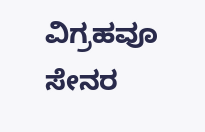ವಿಗ್ರಹವೂ ಸೇನರ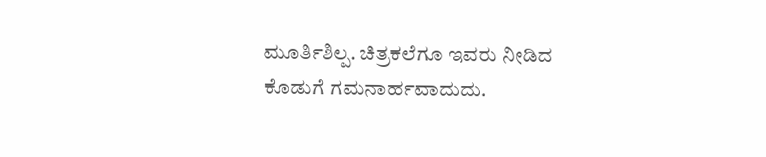ಮೂರ್ತಿಶಿಲ್ಪ. ಚಿತ್ರಕಲೆಗೂ ಇವರು ನೀಡಿದ ಕೊಡುಗೆ ಗಮನಾರ್ಹವಾದುದು.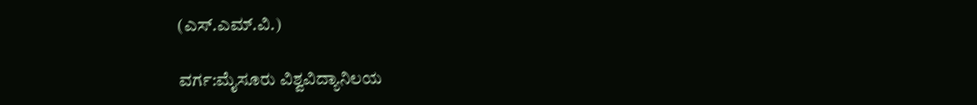(ಎಸ್.ಎಮ್.ವಿ.)

ವರ್ಗ:ಮೈಸೂರು ವಿಶ್ವವಿದ್ಯಾನಿಲಯ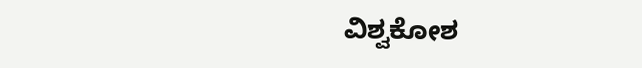ವಿಶ್ವಕೋಶ